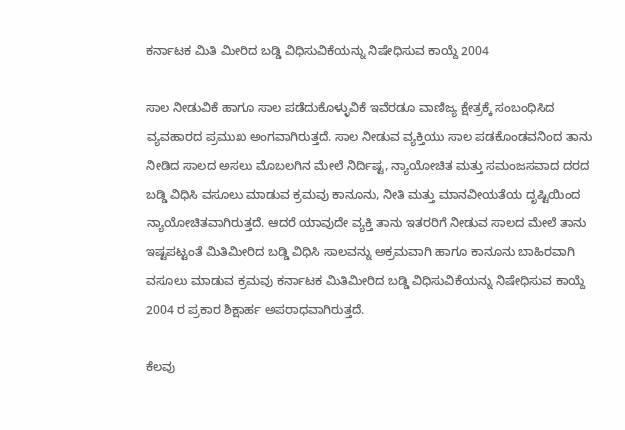ಕರ್ನಾಟಕ ಮಿತಿ ಮೀರಿದ ಬಡ್ಡಿ ವಿಧಿಸುವಿಕೆಯನ್ನು ನಿಷೇಧಿಸುವ ಕಾಯ್ದೆ 2004

ಸಾಲ ನೀಡುವಿಕೆ ಹಾಗೂ ಸಾಲ ಪಡೆದುಕೊಳ್ಳುವಿಕೆ ಇವೆರಡೂ ವಾಣಿಜ್ಯ ಕ್ಷೇತ್ರಕ್ಕೆ ಸಂಬಂಧಿಸಿದ ವ್ಯವಹಾರದ ಪ್ರಮುಖ ಅಂಗವಾಗಿರುತ್ತದೆ. ಸಾಲ ನೀಡುವ ವ್ಯಕ್ತಿಯು ಸಾಲ ಪಡಕೊಂಡವನಿಂದ ತಾನು ನೀಡಿದ ಸಾಲದ ಅಸಲು ಮೊಬಲಗಿನ ಮೇಲೆ ನಿರ್ದಿಷ್ಟ, ನ್ಯಾಯೋಚಿತ ಮತ್ತು ಸಮಂಜಸವಾದ ದರದ ಬಡ್ಡಿ ವಿಧಿಸಿ ವಸೂಲು ಮಾಡುವ ಕ್ರಮವು ಕಾನೂನು, ನೀತಿ ಮತ್ತು ಮಾನವೀಯತೆಯ ದೃಷ್ಟಿಯಿಂದ ನ್ಯಾಯೋಚಿತವಾಗಿರುತ್ತದೆ. ಆದರೆ ಯಾವುದೇ ವ್ಯಕ್ತಿ ತಾನು ಇತರರಿಗೆ ನೀಡುವ ಸಾಲದ ಮೇಲೆ ತಾನು ಇಷ್ಟಪಟ್ಟಂತೆ ಮಿತಿಮೀರಿದ ಬಡ್ಡಿ ವಿಧಿಸಿ ಸಾಲವನ್ನು ಅಕ್ರಮವಾಗಿ ಹಾಗೂ ಕಾನೂನು ಬಾಹಿರವಾಗಿ ವಸೂಲು ಮಾಡುವ ಕ್ರಮವು ಕರ್ನಾಟಕ ಮಿತಿಮೀರಿದ ಬಡ್ಡಿ ವಿಧಿಸುವಿಕೆಯನ್ನು ನಿಷೇಧಿಸುವ ಕಾಯ್ದೆ 2004 ರ ಪ್ರಕಾರ ಶಿಕ್ಷಾರ್ಹ ಅಪರಾಧವಾಗಿರುತ್ತದೆ.

ಕೆಲವು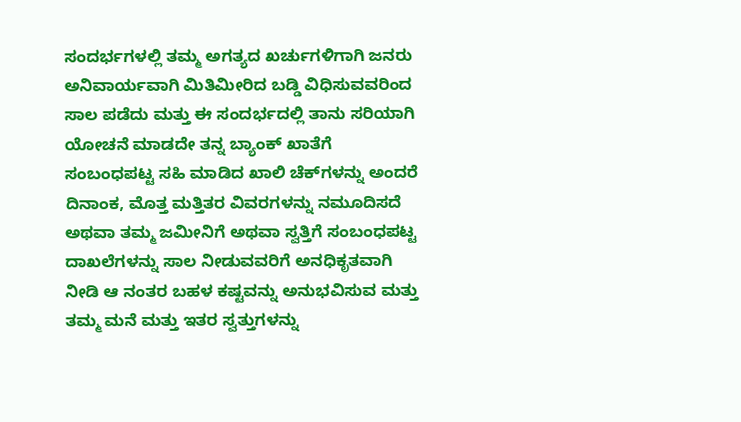ಸಂದರ್ಭಗಳಲ್ಲಿ ತಮ್ಮ ಅಗತ್ಯದ ಖರ್ಚುಗಳಿಗಾಗಿ ಜನರು ಅನಿವಾರ್ಯವಾಗಿ ಮಿತಿಮೀರಿದ ಬಡ್ಡಿ ವಿಧಿಸುವವರಿಂದ ಸಾಲ ಪಡೆದು ಮತ್ತು ಈ ಸಂದರ್ಭದಲ್ಲಿ ತಾನು ಸರಿಯಾಗಿ ಯೋಚನೆ ಮಾಡದೇ ತನ್ನ ಬ್ಯಾಂಕ್ ಖಾತೆಗೆ ಸಂಬಂಧಪಟ್ಟ ಸಹಿ ಮಾಡಿದ ಖಾಲಿ ಚೆಕ್‌ಗಳನ್ನು ಅಂದರೆ ದಿನಾಂಕ, ಮೊತ್ತ ಮತ್ತಿತರ ವಿವರಗಳನ್ನು ನಮೂದಿಸದೆ ಅಥವಾ ತಮ್ಮ ಜಮೀನಿಗೆ ಅಥವಾ ಸ್ವತ್ತಿಗೆ ಸಂಬಂಧಪಟ್ಟ ದಾಖಲೆಗಳನ್ನು ಸಾಲ ನೀಡುವವರಿಗೆ ಅನಧಿಕೃತವಾಗಿ ನೀಡಿ ಆ ನಂತರ ಬಹಳ ಕಷ್ಟವನ್ನು ಅನುಭವಿಸುವ ಮತ್ತು ತಮ್ಮ ಮನೆ ಮತ್ತು ಇತರ ಸ್ವತ್ತುಗಳನ್ನು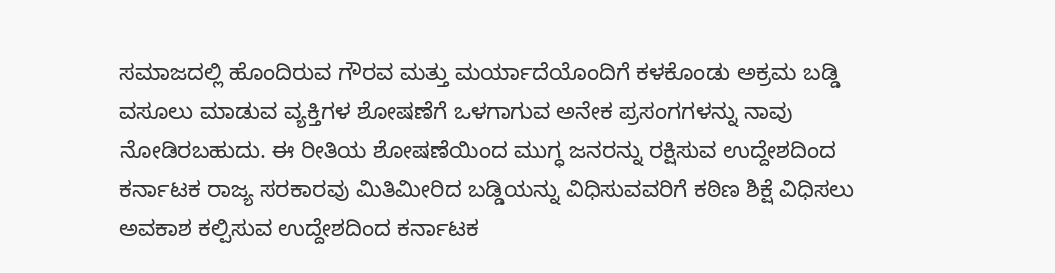ಸಮಾಜದಲ್ಲಿ ಹೊಂದಿರುವ ಗೌರವ ಮತ್ತು ಮರ್ಯಾದೆಯೊಂದಿಗೆ ಕಳಕೊಂಡು ಅಕ್ರಮ ಬಡ್ಡಿ ವಸೂಲು ಮಾಡುವ ವ್ಯಕ್ತಿಗಳ ಶೋಷಣೆಗೆ ಒಳಗಾಗುವ ಅನೇಕ ಪ್ರಸಂಗಗಳನ್ನು ನಾವು ನೋಡಿರಬಹುದು. ಈ ರೀತಿಯ ಶೋಷಣೆಯಿಂದ ಮುಗ್ಧ ಜನರನ್ನು ರಕ್ಷಿಸುವ ಉದ್ದೇಶದಿಂದ ಕರ್ನಾಟಕ ರಾಜ್ಯ ಸರಕಾರವು ಮಿತಿಮೀರಿದ ಬಡ್ಡಿಯನ್ನು ವಿಧಿಸುವವರಿಗೆ ಕಠಿಣ ಶಿಕ್ಷೆ ವಿಧಿಸಲು ಅವಕಾಶ ಕಲ್ಪಿಸುವ ಉದ್ದೇಶದಿಂದ ಕರ್ನಾಟಕ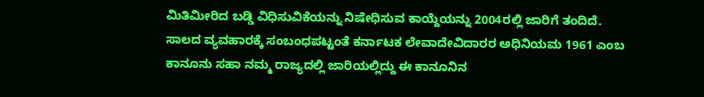ಮಿತಿಮೀರಿದ ಬಡ್ಡಿ ವಿಧಿಸುವಿಕೆಯನ್ನು ನಿಷೇಧಿಸುವ ಕಾಯ್ದೆಯನ್ನು 2004ರಲ್ಲಿ ಜಾರಿಗೆ ತಂದಿದೆ. ಸಾಲದ ವ್ಯವಹಾರಕ್ಕೆ ಸಂಬಂಧಪಟ್ಟಂತೆ ಕರ್ನಾಟಕ ಲೇವಾದೇವಿದಾರರ ಅಧಿನಿಯಮ 1961 ಎಂಬ ಕಾನೂನು ಸಹಾ ನಮ್ಮ ರಾಜ್ಯದಲ್ಲಿ ಜಾರಿಯಲ್ಲಿದ್ದು ಈ ಕಾನೂನಿನ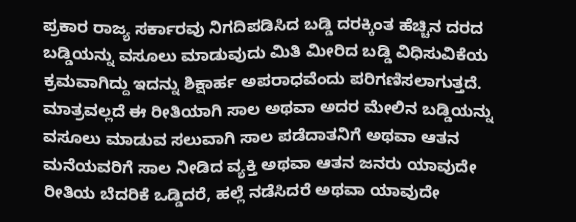ಪ್ರಕಾರ ರಾಜ್ಯ ಸರ್ಕಾರವು ನಿಗದಿಪಡಿಸಿದ ಬಡ್ಡಿ ದರಕ್ಕಿಂತ ಹೆಚ್ಚಿನ ದರದ ಬಡ್ಡಿಯನ್ನು ವಸೂಲು ಮಾಡುವುದು ಮಿತಿ ಮೀರಿದ ಬಡ್ಡಿ ವಿಧಿಸುವಿಕೆಯ ಕ್ರಮವಾಗಿದ್ದು ಇದನ್ನು ಶಿಕ್ಷಾರ್ಹ ಅಪರಾಧವೆಂದು ಪರಿಗಣಿಸಲಾಗುತ್ತದೆ. ಮಾತ್ರವಲ್ಲದೆ ಈ ರೀತಿಯಾಗಿ ಸಾಲ ಅಥವಾ ಅದರ ಮೇಲಿನ ಬಡ್ಡಿಯನ್ನು ವಸೂಲು ಮಾಡುವ ಸಲುವಾಗಿ ಸಾಲ ಪಡೆದಾತನಿಗೆ ಅಥವಾ ಆತನ ಮನೆಯವರಿಗೆ ಸಾಲ ನೀಡಿದ ವ್ಯಕ್ತಿ ಅಥವಾ ಆತನ ಜನರು ಯಾವುದೇ ರೀತಿಯ ಬೆದರಿಕೆ ಒಡ್ಡಿದರೆ, ಹಲ್ಲೆ ನಡೆಸಿದರೆ ಅಥವಾ ಯಾವುದೇ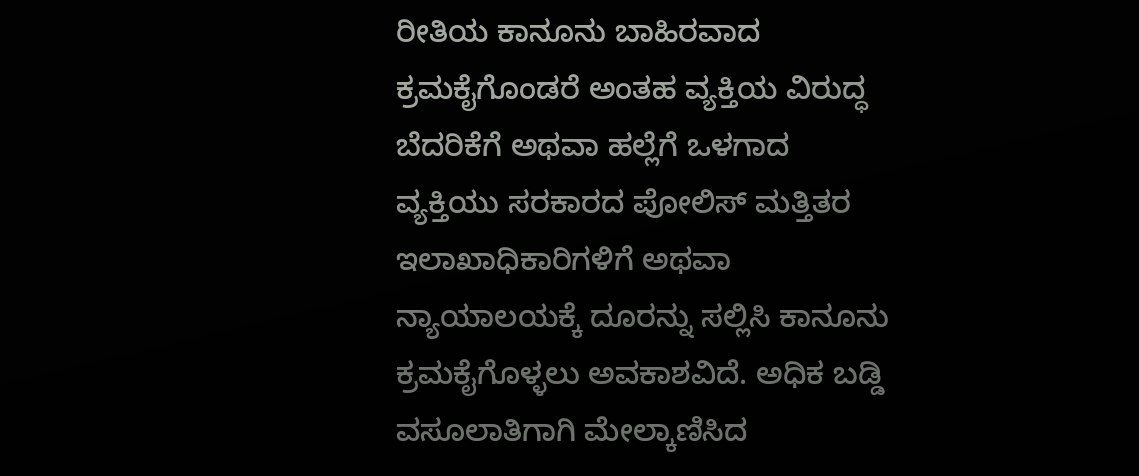ರೀತಿಯ ಕಾನೂನು ಬಾಹಿರವಾದ ಕ್ರಮಕೈಗೊಂಡರೆ ಅಂತಹ ವ್ಯಕ್ತಿಯ ವಿರುದ್ಧ ಬೆದರಿಕೆಗೆ ಅಥವಾ ಹಲ್ಲೆಗೆ ಒಳಗಾದ ವ್ಯಕ್ತಿಯು ಸರಕಾರದ ಪೋಲಿಸ್ ಮತ್ತಿತರ ಇಲಾಖಾಧಿಕಾರಿಗಳಿಗೆ ಅಥವಾ ನ್ಯಾಯಾಲಯಕ್ಕೆ ದೂರನ್ನು ಸಲ್ಲಿಸಿ ಕಾನೂನು ಕ್ರಮಕೈಗೊಳ್ಳಲು ಅವಕಾಶವಿದೆ. ಅಧಿಕ ಬಡ್ಡಿ ವಸೂಲಾತಿಗಾಗಿ ಮೇಲ್ಕಾಣಿಸಿದ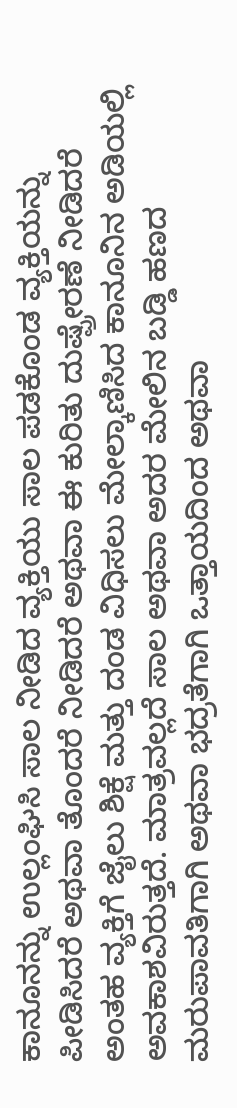ಕಾನೂನನ್ನು ಉಲ್ಲಂಘಿಸಿ ಸಾಲ ನೀಡಿದ ವ್ಯಕ್ತಿಯು ಸಾಲ ಪಡಕೊಂಡ ವ್ಯಕ್ತಿಯನ್ನು ಪೀಡಿಸಿದರೆ ಅಥವಾ ತೊಂದರೆ ನೀಡಿದರೆ ಅಥವಾ ಈ ಕುರಿತು ದುಷ್ಪ್ರೇರಣೆ ನೀಡಿದರೆ ಅಂತಹ ವ್ಯಕ್ತಿಗೆ ಜೈಲು ಶಿಕ್ಷೆ ಮತ್ತು ದಂಡ ವಿಧಿಸಲು ಮೇಲ್ಕಾಣಿಸಿದ ಕಾನೂನಿನ ಅಡಿಯಲ್ಲಿ ಅವಕಾಶವಿರುತ್ತದೆ. ಮಾತ್ರವಲ್ಲದೆ ಸಾಲ ಅಥವಾ ಅದರ ಮೇಲಿನ ಬಡ್ಡಿ ಹಣದ ಮರುಪಾವತಿಗಾಗಿ ಅಥವಾ ಭದ್ರತೆಗಾಗಿ ಒತ್ತಾಯದಿಂದ ಅಥವಾ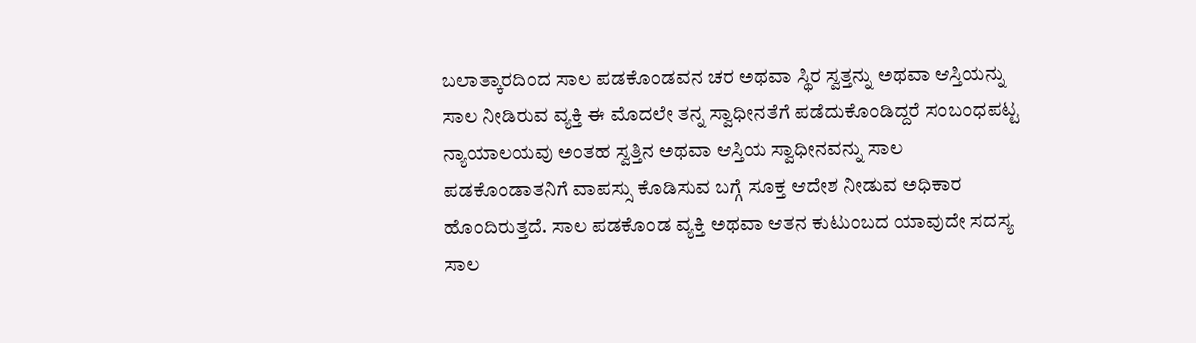ಬಲಾತ್ಕಾರದಿಂದ ಸಾಲ ಪಡಕೊಂಡವನ ಚರ ಅಥವಾ ಸ್ಥಿರ ಸ್ವತ್ತನ್ನು ಅಥವಾ ಆಸ್ತಿಯನ್ನು ಸಾಲ ನೀಡಿರುವ ವ್ಯಕ್ತಿ ಈ ಮೊದಲೇ ತನ್ನ ಸ್ವಾಧೀನತೆಗೆ ಪಡೆದುಕೊಂಡಿದ್ದರೆ ಸಂಬಂಧಪಟ್ಟ ನ್ಯಾಯಾಲಯವು ಅಂತಹ ಸ್ವತ್ತಿನ ಅಥವಾ ಆಸ್ತಿಯ ಸ್ವಾಧೀನವನ್ನು ಸಾಲ ಪಡಕೊಂಡಾತನಿಗೆ ವಾಪಸ್ಸು ಕೊಡಿಸುವ ಬಗ್ಗೆ ಸೂಕ್ತ ಆದೇಶ ನೀಡುವ ಅಧಿಕಾರ ಹೊಂದಿರುತ್ತದೆ. ಸಾಲ ಪಡಕೊಂಡ ವ್ಯಕ್ತಿ ಅಥವಾ ಆತನ ಕುಟುಂಬದ ಯಾವುದೇ ಸದಸ್ಯ ಸಾಲ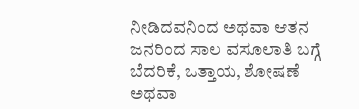ನೀಡಿದವನಿಂದ ಅಥವಾ ಆತನ ಜನರಿಂದ ಸಾಲ ವಸೂಲಾತಿ ಬಗ್ಗೆ ಬೆದರಿಕೆ, ಒತ್ತಾಯ, ಶೋಷಣೆ ಅಥವಾ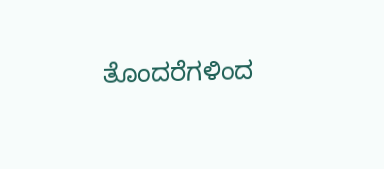ತೊಂದರೆಗಳಿಂದ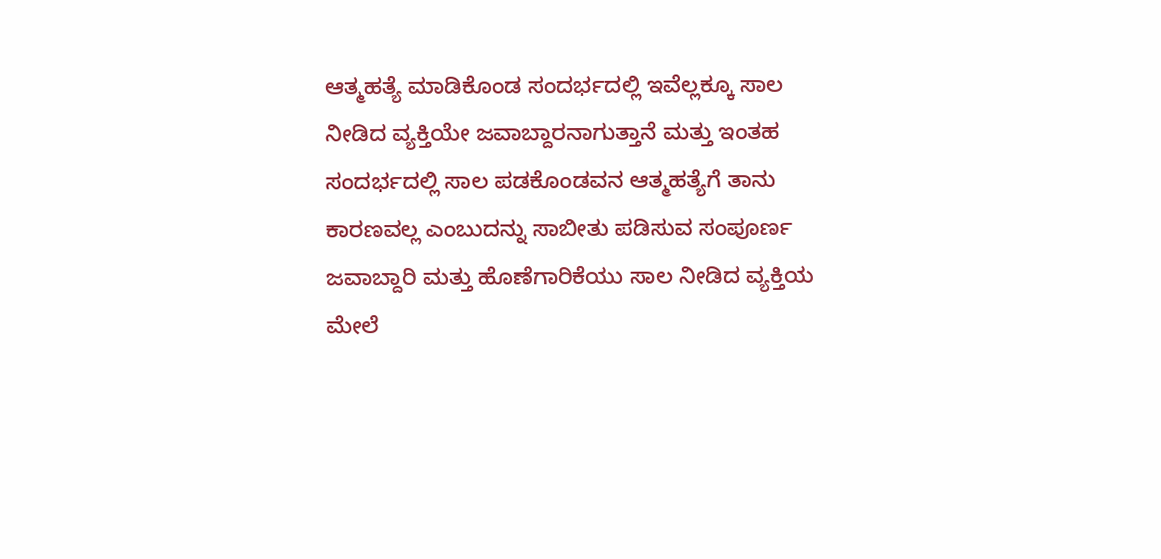ಆತ್ಮಹತ್ಯೆ ಮಾಡಿಕೊಂಡ ಸಂದರ್ಭದಲ್ಲಿ ಇವೆಲ್ಲಕ್ಕೂ ಸಾಲ ನೀಡಿದ ವ್ಯಕ್ತಿಯೇ ಜವಾಬ್ದಾರನಾಗುತ್ತಾನೆ ಮತ್ತು ಇಂತಹ ಸಂದರ್ಭದಲ್ಲಿ ಸಾಲ ಪಡಕೊಂಡವನ ಆತ್ಮಹತ್ಯೆಗೆ ತಾನು ಕಾರಣವಲ್ಲ ಎಂಬುದನ್ನು ಸಾಬೀತು ಪಡಿಸುವ ಸಂಪೂರ್ಣ ಜವಾಬ್ದಾರಿ ಮತ್ತು ಹೊಣೆಗಾರಿಕೆಯು ಸಾಲ ನೀಡಿದ ವ್ಯಕ್ತಿಯ ಮೇಲೆ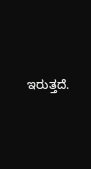ಇರುತ್ತದೆ.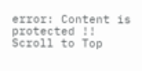error: Content is protected !!
Scroll to Top